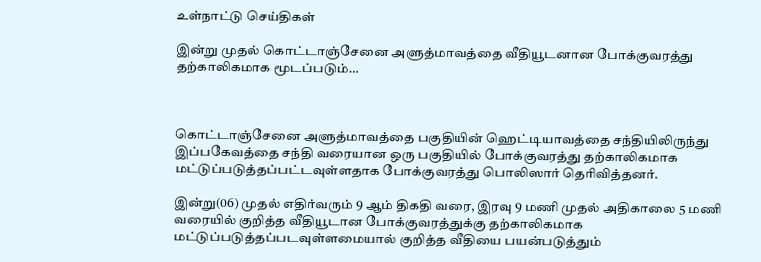உள்நாட்டு செய்திகள்

இன்று முதல் கொட்டாஞ்சேனை அளுத்மாவத்தை வீதியூடனான போக்குவரத்து தற்காலிகமாக மூடப்படும்…



கொட்டாஞ்சேனை அளுத்மாவத்தை பகுதியின் ஹெட்டியாவத்தை சந்தியிலிருந்து இப்பகேவத்தை சந்தி வரையான ஒரு பகுதியில் போக்குவரத்து தற்காலிகமாக மட்டுப்படுத்தப்பட்டவுள்ளதாக போக்குவரத்து பொலிஸார் தெரிவித்தனர்.

இன்று(06) முதல் எதிர்வரும் 9 ஆம் திகதி வரை, இரவு 9 மணி முதல் அதிகாலை 5 மணி வரையில் குறித்த வீதியூடான போக்குவரத்துக்கு தற்காலிகமாக மட்டுப்படுத்தப்படவுள்ளமையால் குறித்த வீதியை பயன்படுத்தும்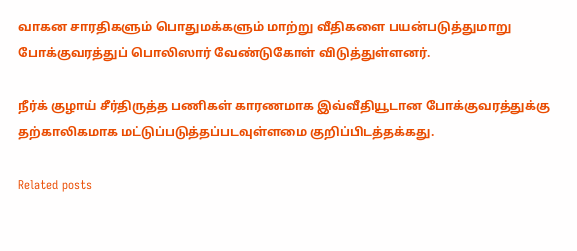வாகன சாரதிகளும் பொதுமக்களும் மாற்று வீதிகளை பயன்படுத்துமாறு போக்குவரத்துப் பொலிஸார் வேண்டுகோள் விடுத்துள்ளனர்.

நீர்க் குழாய் சீர்திருத்த பணிகள் காரணமாக இவ்வீதியூடான போக்குவரத்துக்கு தற்காலிகமாக மட்டுப்படுத்தப்படவுள்ளமை குறிப்பிடத்தக்கது.

Related posts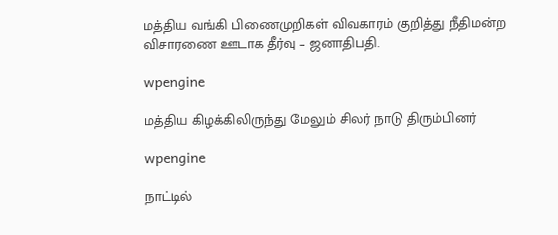மத்திய வங்கி பிணைமுறிகள் விவகாரம் குறித்து நீதிமன்ற விசாரணை ஊடாக தீர்வு – ஜனாதிபதி.

wpengine

மத்திய கிழக்கிலிருந்து மேலும் சிலர் நாடு திரும்பினர்

wpengine

நாட்டில்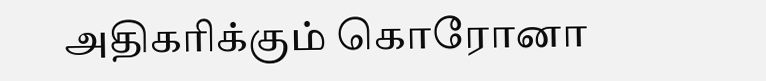அதிகரிக்கும் கொரோனா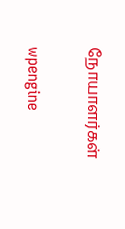நோயாளர்கள்

wpengine